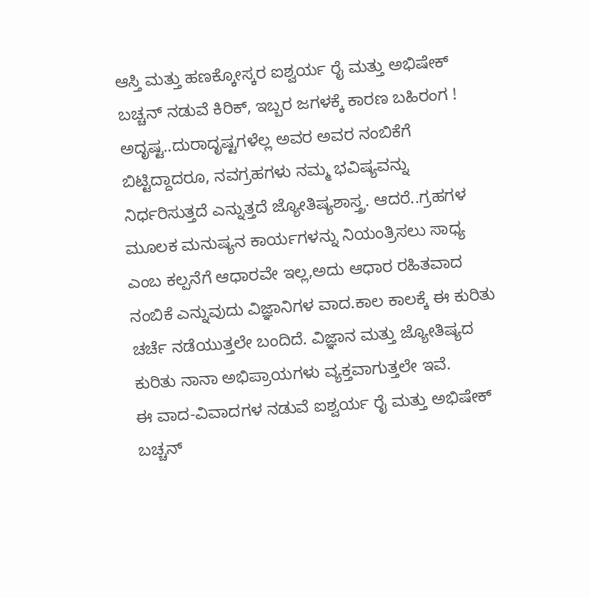ಆಸ್ತಿ ಮತ್ತು ಹಣಕ್ಕೋಸ್ಕರ ಐಶ್ವರ್ಯ ರೈ ಮತ್ತು ಅಭಿಷೇಕ್ ಬಚ್ಚನ್ ನಡುವೆ ಕಿರಿಕ್, ಇಬ್ಬರ ಜಗಳಕ್ಕೆ ಕಾರಣ ಬಹಿರಂಗ !
ಅದೃಷ್ಟ..ದುರಾದೃಷ್ಟಗಳೆಲ್ಲ ಅವರ ಅವರ ನಂಬಿಕೆಗೆ ಬಿಟ್ಟಿದ್ದಾದರೂ, ನವಗ್ರಹಗಳು ನಮ್ಮ ಭವಿಷ್ಯವನ್ನು ನಿರ್ಧರಿಸುತ್ತದೆ ಎನ್ನುತ್ತದೆ ಜ್ಯೋತಿಷ್ಯಶಾಸ್ತ್ರ. ಆದರೆ..ಗ್ರಹಗಳ ಮೂಲಕ ಮನುಷ್ಯನ ಕಾರ್ಯಗಳನ್ನು ನಿಯಂತ್ರಿಸಲು ಸಾಧ್ಯ ಎಂಬ ಕಲ್ಪನೆಗೆ ಆಧಾರವೇ ಇಲ್ಲ,ಅದು ಆಧಾರ ರಹಿತವಾದ ನಂಬಿಕೆ ಎನ್ನುವುದು ವಿಜ್ಞಾನಿಗಳ ವಾದ.ಕಾಲ ಕಾಲಕ್ಕೆ ಈ ಕುರಿತು ಚರ್ಚೆ ನಡೆಯುತ್ತಲೇ ಬಂದಿದೆ. ವಿಜ್ಞಾನ ಮತ್ತು ಜ್ಯೋತಿಷ್ಯದ ಕುರಿತು ನಾನಾ ಅಭಿಪ್ರಾಯಗಳು ವ್ಯಕ್ತವಾಗುತ್ತಲೇ ಇವೆ.
ಈ ವಾದ-ವಿವಾದಗಳ ನಡುವೆ ಐಶ್ವರ್ಯ ರೈ ಮತ್ತು ಅಭಿಷೇಕ್ ಬಚ್ಚನ್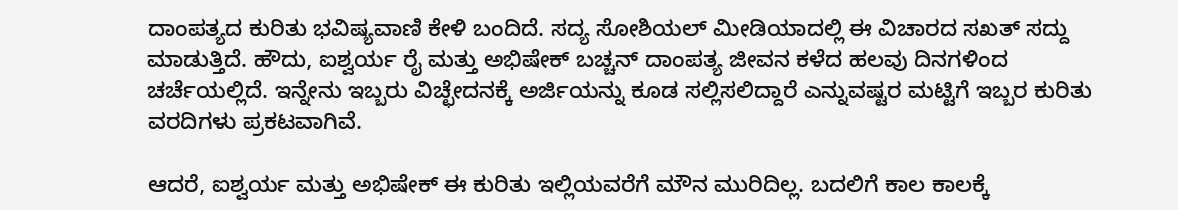ದಾಂಪತ್ಯದ ಕುರಿತು ಭವಿಷ್ಯವಾಣಿ ಕೇಳಿ ಬಂದಿದೆ. ಸದ್ಯ ಸೋಶಿಯಲ್ ಮೀಡಿಯಾದಲ್ಲಿ ಈ ವಿಚಾರದ ಸಖತ್ ಸದ್ದು ಮಾಡುತ್ತಿದೆ. ಹೌದು, ಐಶ್ವರ್ಯ ರೈ ಮತ್ತು ಅಭಿಷೇಕ್ ಬಚ್ಚನ್ ದಾಂಪತ್ಯ ಜೀವನ ಕಳೆದ ಹಲವು ದಿನಗಳಿಂದ ಚರ್ಚೆಯಲ್ಲಿದೆ. ಇನ್ನೇನು ಇಬ್ಬರು ವಿಚ್ಛೇದನಕ್ಕೆ ಅರ್ಜಿಯನ್ನು ಕೂಡ ಸಲ್ಲಿಸಲಿದ್ದಾರೆ ಎನ್ನುವಷ್ಟರ ಮಟ್ಟಿಗೆ ಇಬ್ಬರ ಕುರಿತು ವರದಿಗಳು ಪ್ರಕಟವಾಗಿವೆ.

ಆದರೆ, ಐಶ್ವರ್ಯ ಮತ್ತು ಅಭಿಷೇಕ್ ಈ ಕುರಿತು ಇಲ್ಲಿಯವರೆಗೆ ಮೌನ ಮುರಿದಿಲ್ಲ. ಬದಲಿಗೆ ಕಾಲ ಕಾಲಕ್ಕೆ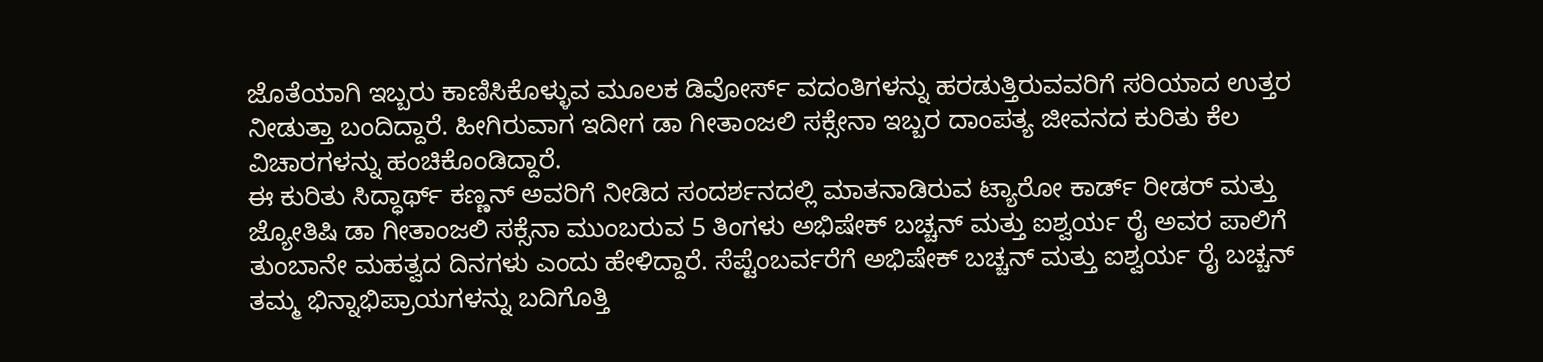ಜೊತೆಯಾಗಿ ಇಬ್ಬರು ಕಾಣಿಸಿಕೊಳ್ಳುವ ಮೂಲಕ ಡಿವೋರ್ಸ್ ವದಂತಿಗಳನ್ನು ಹರಡುತ್ತಿರುವವರಿಗೆ ಸರಿಯಾದ ಉತ್ತರ ನೀಡುತ್ತಾ ಬಂದಿದ್ದಾರೆ. ಹೀಗಿರುವಾಗ ಇದೀಗ ಡಾ ಗೀತಾಂಜಲಿ ಸಕ್ಸೇನಾ ಇಬ್ಬರ ದಾಂಪತ್ಯ ಜೀವನದ ಕುರಿತು ಕೆಲ ವಿಚಾರಗಳನ್ನು ಹಂಚಿಕೊಂಡಿದ್ದಾರೆ.
ಈ ಕುರಿತು ಸಿದ್ಧಾರ್ಥ್ ಕಣ್ಣನ್ ಅವರಿಗೆ ನೀಡಿದ ಸಂದರ್ಶನದಲ್ಲಿ ಮಾತನಾಡಿರುವ ಟ್ಯಾರೋ ಕಾರ್ಡ್ ರೀಡರ್ ಮತ್ತು ಜ್ಯೋತಿಷಿ ಡಾ ಗೀತಾಂಜಲಿ ಸಕ್ಸೆನಾ ಮುಂಬರುವ 5 ತಿಂಗಳು ಅಭಿಷೇಕ್ ಬಚ್ಚನ್ ಮತ್ತು ಐಶ್ವರ್ಯ ರೈ ಅವರ ಪಾಲಿಗೆ ತುಂಬಾನೇ ಮಹತ್ವದ ದಿನಗಳು ಎಂದು ಹೇಳಿದ್ದಾರೆ. ಸೆಪ್ಟೆಂಬರ್ವರೆಗೆ ಅಭಿಷೇಕ್ ಬಚ್ಚನ್ ಮತ್ತು ಐಶ್ವರ್ಯ ರೈ ಬಚ್ಚನ್ ತಮ್ಮ ಭಿನ್ನಾಭಿಪ್ರಾಯಗಳನ್ನು ಬದಿಗೊತ್ತಿ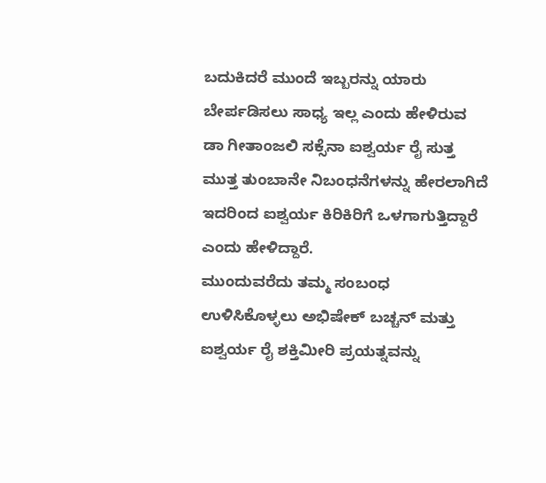ಬದುಕಿದರೆ ಮುಂದೆ ಇಬ್ಬರನ್ನು ಯಾರು ಬೇರ್ಪಡಿಸಲು ಸಾಧ್ಯ ಇಲ್ಲ ಎಂದು ಹೇಳಿರುವ ಡಾ ಗೀತಾಂಜಲಿ ಸಕ್ಸೆನಾ ಐಶ್ವರ್ಯ ರೈ ಸುತ್ತ ಮುತ್ತ ತುಂಬಾನೇ ನಿಬಂಧನೆಗಳನ್ನು ಹೇರಲಾಗಿದೆ ಇದರಿಂದ ಐಶ್ವರ್ಯ ಕಿರಿಕಿರಿಗೆ ಒಳಗಾಗುತ್ತಿದ್ದಾರೆ ಎಂದು ಹೇಳಿದ್ದಾರೆ.
ಮುಂದುವರೆದು ತಮ್ಮ ಸಂಬಂಧ ಉಳಿಸಿಕೊಳ್ಳಲು ಅಭಿಷೇಕ್ ಬಚ್ಚನ್ ಮತ್ತು ಐಶ್ವರ್ಯ ರೈ ಶಕ್ತಿಮೀರಿ ಪ್ರಯತ್ನವನ್ನು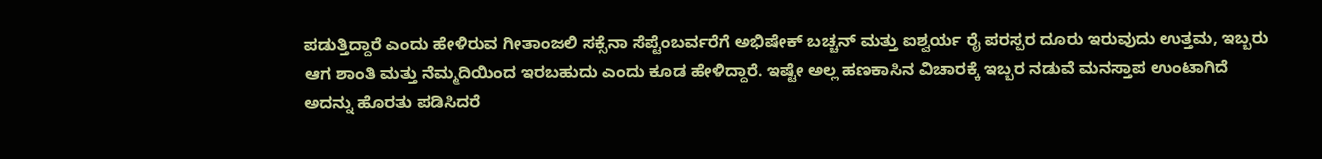ಪಡುತ್ತಿದ್ದಾರೆ ಎಂದು ಹೇಳಿರುವ ಗೀತಾಂಜಲಿ ಸಕ್ಸೆನಾ ಸೆಪ್ಟೆಂಬರ್ವರೆಗೆ ಅಭಿಷೇಕ್ ಬಚ್ಚನ್ ಮತ್ತು ಐಶ್ವರ್ಯ ರೈ ಪರಸ್ಪರ ದೂರು ಇರುವುದು ಉತ್ತಮ, ಇಬ್ಬರು ಆಗ ಶಾಂತಿ ಮತ್ತು ನೆಮ್ಮದಿಯಿಂದ ಇರಬಹುದು ಎಂದು ಕೂಡ ಹೇಳಿದ್ದಾರೆ. ಇಷ್ಟೇ ಅಲ್ಲ ಹಣಕಾಸಿನ ವಿಚಾರಕ್ಕೆ ಇಬ್ಬರ ನಡುವೆ ಮನಸ್ತಾಪ ಉಂಟಾಗಿದೆ ಅದನ್ನು ಹೊರತು ಪಡಿಸಿದರೆ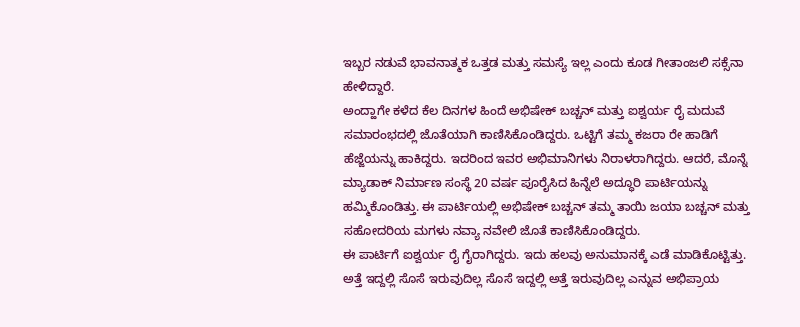ಇಬ್ಬರ ನಡುವೆ ಭಾವನಾತ್ಮಕ ಒತ್ತಡ ಮತ್ತು ಸಮಸ್ಯೆ ಇಲ್ಲ ಎಂದು ಕೂಡ ಗೀತಾಂಜಲಿ ಸಕ್ಸೆನಾ ಹೇಳಿದ್ದಾರೆ.
ಅಂದ್ಹಾಗೇ ಕಳೆದ ಕೆಲ ದಿನಗಳ ಹಿಂದೆ ಅಭಿಷೇಕ್ ಬಚ್ಚನ್ ಮತ್ತು ಐಶ್ವರ್ಯ ರೈ ಮದುವೆ ಸಮಾರಂಭದಲ್ಲಿ ಜೊತೆಯಾಗಿ ಕಾಣಿಸಿಕೊಂಡಿದ್ದರು. ಒಟ್ಟಿಗೆ ತಮ್ಮ ಕಜರಾ ರೇ ಹಾಡಿಗೆ ಹೆಜ್ಜೆಯನ್ನು ಹಾಕಿದ್ದರು. ಇದರಿಂದ ಇವರ ಅಭಿಮಾನಿಗಳು ನಿರಾಳರಾಗಿದ್ದರು. ಆದರೆ, ಮೊನ್ನೆ ಮ್ಯಾಡಾಕ್ ನಿರ್ಮಾಣ ಸಂಸ್ಥೆ 20 ವರ್ಷ ಪೂರೈಸಿದ ಹಿನ್ನೆಲೆ ಅದ್ಧೂರಿ ಪಾರ್ಟಿಯನ್ನು ಹಮ್ಮಿಕೊಂಡಿತ್ತು. ಈ ಪಾರ್ಟಿಯಲ್ಲಿ ಅಭಿಷೇಕ್ ಬಚ್ಚನ್ ತಮ್ಮ ತಾಯಿ ಜಯಾ ಬಚ್ಚನ್ ಮತ್ತು ಸಹೋದರಿಯ ಮಗಳು ನವ್ಯಾ ನವೇಲಿ ಜೊತೆ ಕಾಣಿಸಿಕೊಂಡಿದ್ದರು.
ಈ ಪಾರ್ಟಿಗೆ ಐಶ್ವರ್ಯ ರೈ ಗೈರಾಗಿದ್ದರು. ಇದು ಹಲವು ಅನುಮಾನಕ್ಕೆ ಎಡೆ ಮಾಡಿಕೊಟ್ಟಿತ್ತು. ಅತ್ತೆ ಇದ್ದಲ್ಲಿ ಸೊಸೆ ಇರುವುದಿಲ್ಲ ಸೊಸೆ ಇದ್ದಲ್ಲಿ ಅತ್ತೆ ಇರುವುದಿಲ್ಲ ಎನ್ನುವ ಅಭಿಪ್ರಾಯ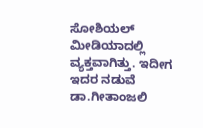ಸೋಶಿಯಲ್ ಮೀಡಿಯಾದಲ್ಲಿ ವ್ಯಕ್ತವಾಗಿತ್ತು. ಇದೀಗ ಇದರ ನಡುವೆ ಡಾ.ಗೀತಾಂಜಲಿ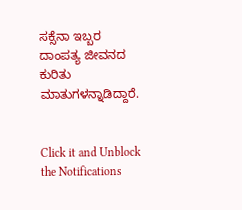ಸಕ್ಸೆನಾ ಇಬ್ಬರ ದಾಂಪತ್ಯ ಜೀವನದ ಕುರಿತು ಮಾತುಗಳನ್ನಾಡಿದ್ದಾರೆ.


Click it and Unblock the Notifications